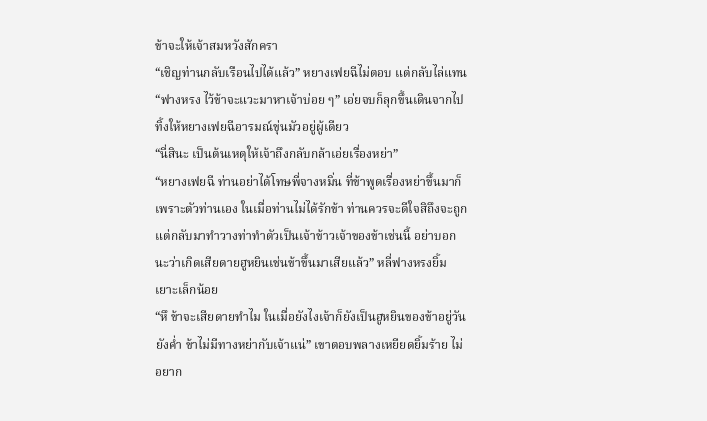ข้าจะให้เจ้าสมหวังสักครา
“เชิญท่านกลับเรือนไปได้แล้ว” หยางเฟยฉีไม่ตอบ แต่กลับไล่แทน
“ฟางหรง ไว้ข้าจะแวะมาหาเจ้าบ่อย ๆ” เอ่ยจบก็ลุกขึ้นเดินจากไป ทิ้งให้หยางเฟยฉีอารมณ์ขุ่นมัวอยู่ผู้เดียว
“นี่สินะ เป็นต้นเหตุให้เจ้าถึงกลับกล้าเอ่ยเรื่องหย่า”
“หยางเฟยฉี ท่านอย่าได้โทษพี่จางหมิ่น ที่ข้าพูดเรื่องหย่าขึ้นมาก็เพราะตัวท่านเอง ในเมื่อท่านไม่ได้รักข้า ท่านควรจะดีใจสิถึงจะถูก แต่กลับมาทำวางท่าทำตัวเป็นเจ้าข้าวเจ้าของข้าเช่นนี้ อย่าบอกนะว่าเกิดเสียดายฮูหยินเช่นข้าขึ้นมาเสียแล้ว” หลี่ฟางหรงยิ้มเยาะเล็กน้อย
“หึ ข้าจะเสียดายทำไม ในเมื่อยังไงเจ้าก็ยังเป็นฮูหยินของข้าอยู่วันยังค่ำ ข้าไม่มีทางหย่ากับเจ้าแน่” เขาตอบพลางเหยียดยิ้มร้าย ไม่อยาก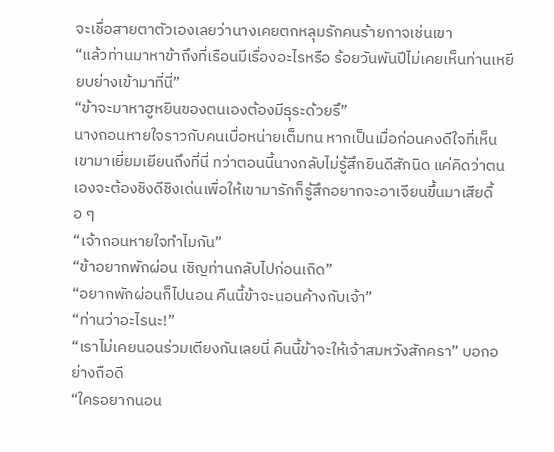จะเชื่อสายตาตัวเองเลยว่านางเคยตกหลุมรักคนร้ายกาจเช่นเขา
“แล้วท่านมาหาข้าถึงที่เรือนมีเรื่องอะไรหรือ ร้อยวันพันปีไม่เคยเห็นท่านเหยียบย่างเข้ามาที่นี่”
“ข้าจะมาหาฮูหยินของตนเองต้องมีธุระด้วยรึ”
นางถอนหายใจราวกับคนเบื่อหน่ายเต็มทน หากเป็นเมื่อก่อนคงดีใจที่เห็นเขามาเยี่ยมเยียนถึงที่นี่ ทว่าตอนนี้นางกลับไม่รู้สึกยินดีสักนิด แค่คิดว่าตนเองจะต้องชิงดีชิงเด่นเพื่อให้เขามารักก็รู้สึกอยากจะอาเจียนขึ้นมาเสียดื้อ ๆ
“เจ้าถอนหายใจทำไมกัน”
“ข้าอยากพักผ่อน เชิญท่านกลับไปก่อนเถิด”
“อยากพักผ่อนก็ไปนอน คืนนี้ข้าจะนอนค้างกับเจ้า”
“ท่านว่าอะไรนะ!”
“เราไม่เคยนอนร่วมเตียงกันเลยนี่ คืนนี้ข้าจะให้เจ้าสมหวังสักครา” บอกอย่างถือดี
“ใครอยากนอน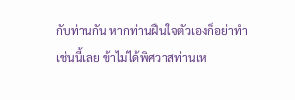กับท่านกัน หากท่านฝืนใจตัวเองก็อย่าทำเช่นนี้เลย ข้าไม่ได้พิศวาสท่านเห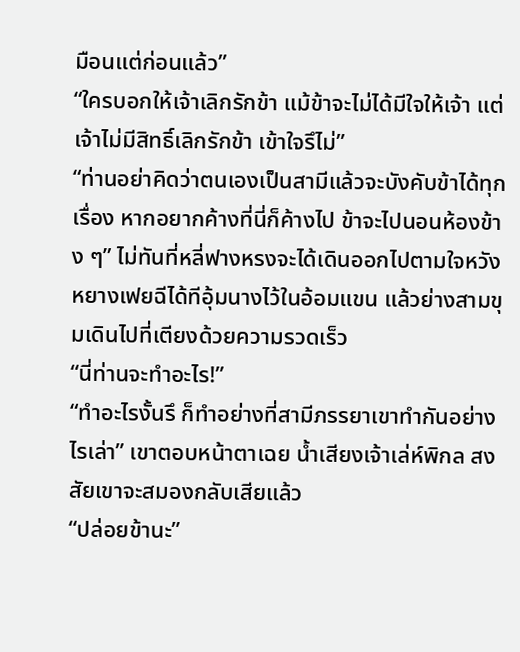มือนแต่ก่อนแล้ว”
“ใครบอกให้เจ้าเลิกรักข้า แม้ข้าจะไม่ได้มีใจให้เจ้า แต่เจ้าไม่มีสิทธิ์เลิกรักข้า เข้าใจรึไม่”
“ท่านอย่าคิดว่าตนเองเป็นสามีแล้วจะบังคับข้าได้ทุกเรื่อง หากอยากค้างที่นี่ก็ค้างไป ข้าจะไปนอนห้องข้าง ๆ” ไม่ทันที่หลี่ฟางหรงจะได้เดินออกไปตามใจหวัง หยางเฟยฉีได้ทีอุ้มนางไว้ในอ้อมแขน แล้วย่างสามขุมเดินไปที่เตียงด้วยความรวดเร็ว
“นี่ท่านจะทำอะไร!”
“ทำอะไรงั้นรึ ก็ทำอย่างที่สามีภรรยาเขาทำกันอย่างไรเล่า” เขาตอบหน้าตาเฉย น้ำเสียงเจ้าเล่ห์พิกล สงสัยเขาจะสมองกลับเสียแล้ว
“ปล่อยข้านะ”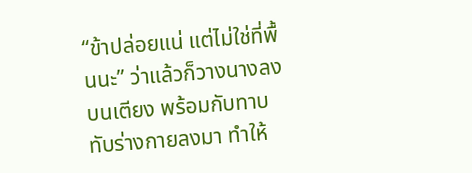“ข้าปล่อยแน่ แต่ไม่ใช่ที่พื้นนะ” ว่าแล้วก็วางนางลงบนเตียง พร้อมกับทาบทับร่างกายลงมา ทำให้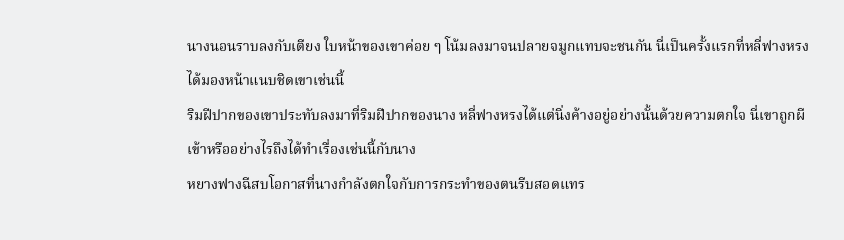นางนอนราบลงกับเตียง ใบหน้าของเขาค่อย ๆ โน้มลงมาจนปลายจมูกแทบจะชนกัน นี่เป็นครั้งแรกที่หลี่ฟางหรงได้มองหน้าแนบชิดเขาเช่นนี้
ริมฝีปากของเขาประทับลงมาที่ริมฝีปากของนาง หลี่ฟางหรงได้แต่นิ่งค้างอยู่อย่างนั้นด้วยความตกใจ นี่เขาถูกผีเข้าหรืออย่างไรถึงได้ทำเรื่องเช่นนี้กับนาง
หยางฟางฉีสบโอกาสที่นางกำลังตกใจกับการกระทำของตนรีบสอดแทร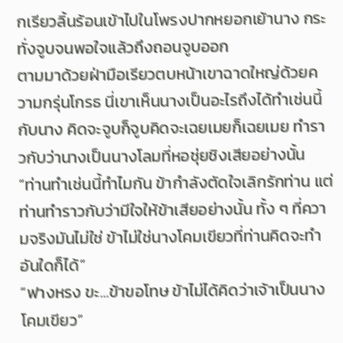กเรียวลิ้นร้อนเข้าไปในโพรงปากหยอกเย้านาง กระทั่งจูบจนพอใจแล้วถึงถอนจูบออก
ตามมาด้วยฝ่ามือเรียวตบหน้าเขาฉาดใหญ่ด้วยความกรุ่นโกรธ นี่เขาเห็นนางเป็นอะไรถึงได้ทำเช่นนี้กับนาง คิดจะจูบก็จูบคิดจะเฉยเมยก็เฉยเมย ทำราวกับว่านางเป็นนางโลมที่หอชุ่ยชิงเสียอย่างนั้น
“ท่านทำเช่นนี้ทำไมกัน ข้ากำลังตัดใจเลิกรักท่าน แต่ท่านทำราวกับว่ามีใจให้ข้าเสียอย่างนั้น ทั้ง ๆ ที่ความจริงมันไม่ใช่ ข้าไม่ใช่นางโคมเขียวที่ท่านคิดจะทำอันใดก็ได้”
“ฟางหรง ขะ...ข้าขอโทษ ข้าไม่ได้คิดว่าเจ้าเป็นนางโคมเขียว”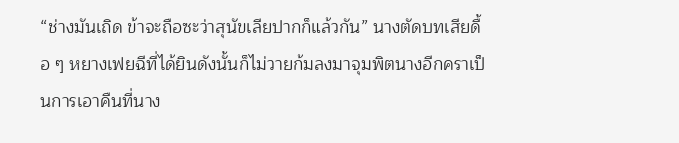“ช่างมันเถิด ข้าจะถือซะว่าสุนัขเลียปากก็แล้วกัน” นางตัดบทเสียดื้อ ๆ หยางเฟยฉีที่ได้ยินดังนั้นก็ไม่วายก้มลงมาจุมพิตนางอีกคราเป็นการเอาคืนที่นาง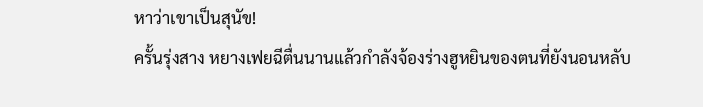หาว่าเขาเป็นสุนัข!
ครั้นรุ่งสาง หยางเฟยฉีตื่นนานแล้วกำลังจ้องร่างฮูหยินของตนที่ยังนอนหลับ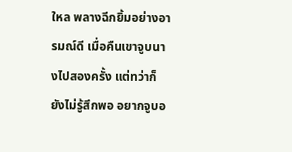ใหล พลางฉีกยิ้มอย่างอารมณ์ดี เมื่อคืนเขาจูบนางไปสองครั้ง แต่ทว่าก็ยังไม่รู้สึกพอ อยากจูบอ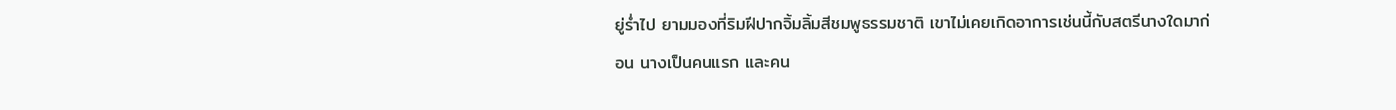ยู่ร่ำไป ยามมองที่ริมฝีปากจิ้มลิ้มสีชมพูธรรมชาติ เขาไม่เคยเกิดอาการเช่นนี้กับสตรีนางใดมาก่อน นางเป็นคนแรก และคน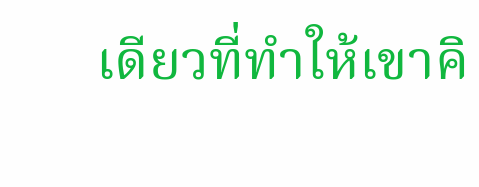เดียวที่ทำให้เขาคิ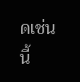ดเช่นนี้